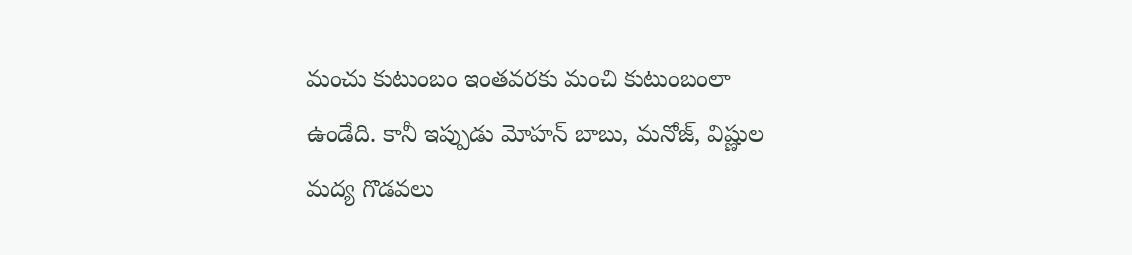మంచు కుటుంబం ఇంతవరకు మంచి కుటుంబంలా ఉండేది. కానీ ఇప్పుడు మోహన్ బాబు, మనోజ్, విష్ణుల మద్య గొడవలు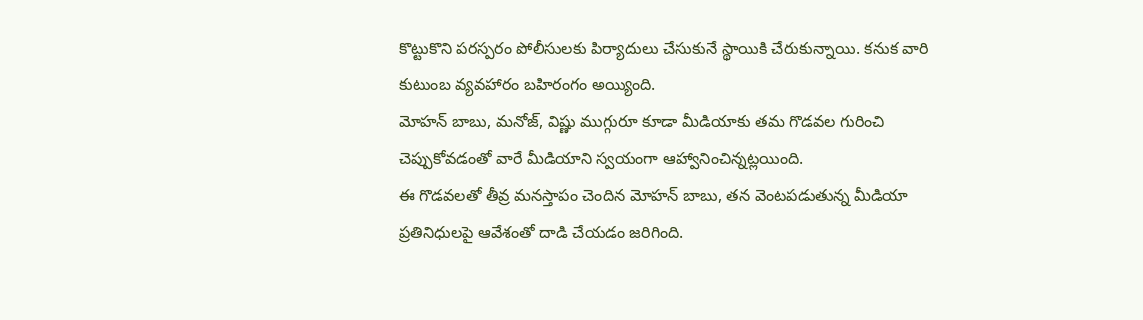కొట్టుకొని పరస్పరం పోలీసులకు పిర్యాదులు చేసుకునే స్థాయికి చేరుకున్నాయి. కనుక వారి కుటుంబ వ్యవహారం బహిరంగం అయ్యింది.
మోహన్ బాబు, మనోజ్, విష్ణు ముగ్గురూ కూడా మీడియాకు తమ గొడవల గురించి చెప్పుకోవడంతో వారే మీడియాని స్వయంగా ఆహ్వానించిన్నట్లయింది.
ఈ గొడవలతో తీవ్ర మనస్తాపం చెందిన మోహన్ బాబు, తన వెంటపడుతున్న మీడియా ప్రతినిధులపై ఆవేశంతో దాడి చేయడం జరిగింది.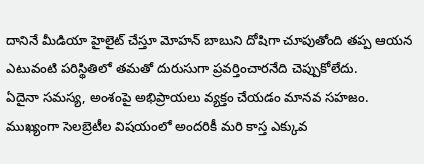దానినే మీడియా హైలైట్ చేస్తూ మోహన్ బాబుని దోషిగా చూపుతోంది తప్ప ఆయన ఎటువంటి పరిస్థితిలో తమతో దురుసుగా ప్రవర్తించారనేది చెప్పుకోలేదు.
ఏదైనా సమస్య, అంశంపై అభిప్రాయలు వ్యక్తం చేయడం మానవ సహజం. ముఖ్యంగా సెలబ్రెటీల విషయంలో అందరికీ మరి కాస్త ఎక్కువ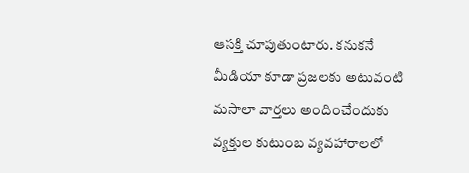ఆసక్తి చూపుతుంటారు. కనుకనే మీడియా కూడా ప్రజలకు అటువంటి మసాలా వార్తలు అందించేందుకు వ్యక్తుల కుటుంబ వ్యవహారాలలో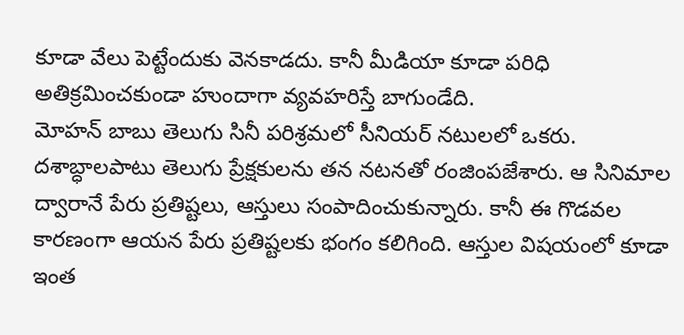కూడా వేలు పెట్టేందుకు వెనకాడదు. కానీ మీడియా కూడా పరిధి అతిక్రమించకుండా హుందాగా వ్యవహరిస్తే బాగుండేది.
మోహన్ బాబు తెలుగు సినీ పరిశ్రమలో సీనియర్ నటులలో ఒకరు. దశాబ్ధాలపాటు తెలుగు ప్రేక్షకులను తన నటనతో రంజింపజేశారు. ఆ సినిమాల ద్వారానే పేరు ప్రతిష్టలు, ఆస్తులు సంపాదించుకున్నారు. కానీ ఈ గొడవల కారణంగా ఆయన పేరు ప్రతిష్టలకు భంగం కలిగింది. ఆస్తుల విషయంలో కూడా ఇంత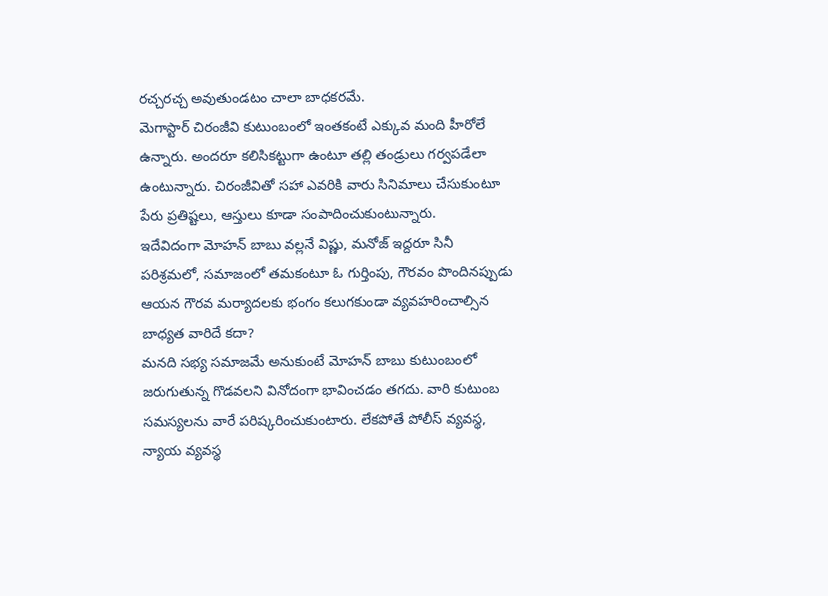రచ్చరచ్చ అవుతుండటం చాలా బాధకరమే.
మెగాస్టార్ చిరంజీవి కుటుంబంలో ఇంతకంటే ఎక్కువ మంది హీరోలే ఉన్నారు. అందరూ కలిసికట్టుగా ఉంటూ తల్లి తండ్రులు గర్వపడేలా ఉంటున్నారు. చిరంజీవితో సహా ఎవరికి వారు సినిమాలు చేసుకుంటూ పేరు ప్రతిష్టలు, ఆస్తులు కూడా సంపాదించుకుంటున్నారు.
ఇదేవిదంగా మోహన్ బాబు వల్లనే విష్ణు, మనోజ్ ఇద్దరూ సినీ పరిశ్రమలో, సమాజంలో తమకంటూ ఓ గుర్తింపు, గౌరవం పొందినప్పుడు ఆయన గౌరవ మర్యాదలకు భంగం కలుగకుండా వ్యవహరించాల్సిన బాధ్యత వారిదే కదా?
మనది సభ్య సమాజమే అనుకుంటే మోహన్ బాబు కుటుంబంలో జరుగుతున్న గొడవలని వినోదంగా భావించడం తగదు. వారి కుటుంబ సమస్యలను వారే పరిష్కరించుకుంటారు. లేకపోతే పోలీస్ వ్యవస్థ, న్యాయ వ్యవస్థ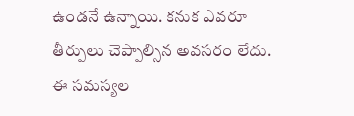ఉండనే ఉన్నాయి. కనుక ఎవరూ తీర్పులు చెప్పాల్సిన అవసరం లేదు. ఈ సమస్యల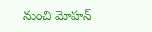నుంచి మోహన్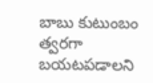బాబు కుటుంబం త్వరగా బయటపడాలని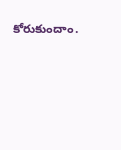కోరుకుందాం.